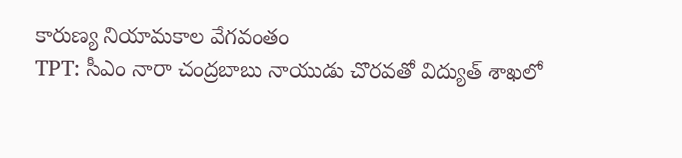కారుణ్య నియామకాల వేగవంతం
TPT: సీఎం నారా చంద్రబాబు నాయుడు చొరవతో విద్యుత్ శాఖలో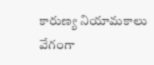కారుణ్య నియామకాలు వేగంగా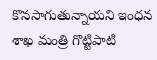కొనసాగుతున్నాయని ఇంధన శాఖ మంత్రి గొట్టిపాటి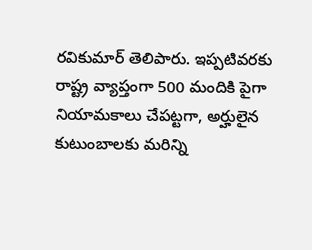రవికుమార్ తెలిపారు. ఇప్పటివరకు రాష్ట్ర వ్యాప్తంగా 500 మందికి పైగా నియామకాలు చేపట్టగా, అర్హులైన కుటుంబాలకు మరిన్ని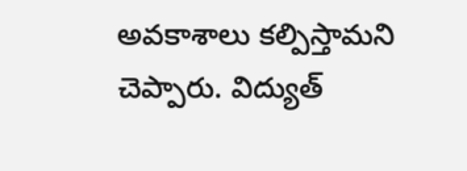అవకాశాలు కల్పిస్తామని చెప్పారు. విద్యుత్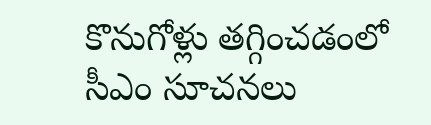కొనుగోళ్లు తగ్గించడంలో సీఎం సూచనలు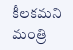కీలకమని మంత్రి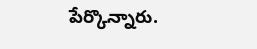పేర్కొన్నారు.